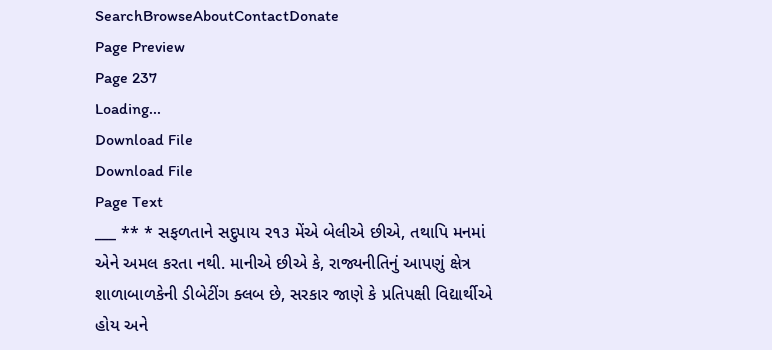SearchBrowseAboutContactDonate
Page Preview
Page 237
Loading...
Download File
Download File
Page Text
___ ** * સફળતાને સદુપાય ર૧૩ મેંએ બેલીએ છીએ, તથાપિ મનમાં એને અમલ કરતા નથી. માનીએ છીએ કે, રાજ્યનીતિનું આપણું ક્ષેત્ર શાળાબાળકેની ડીબેટીંગ ક્લબ છે, સરકાર જાણે કે પ્રતિપક્ષી વિદ્યાર્થીએ હોય અને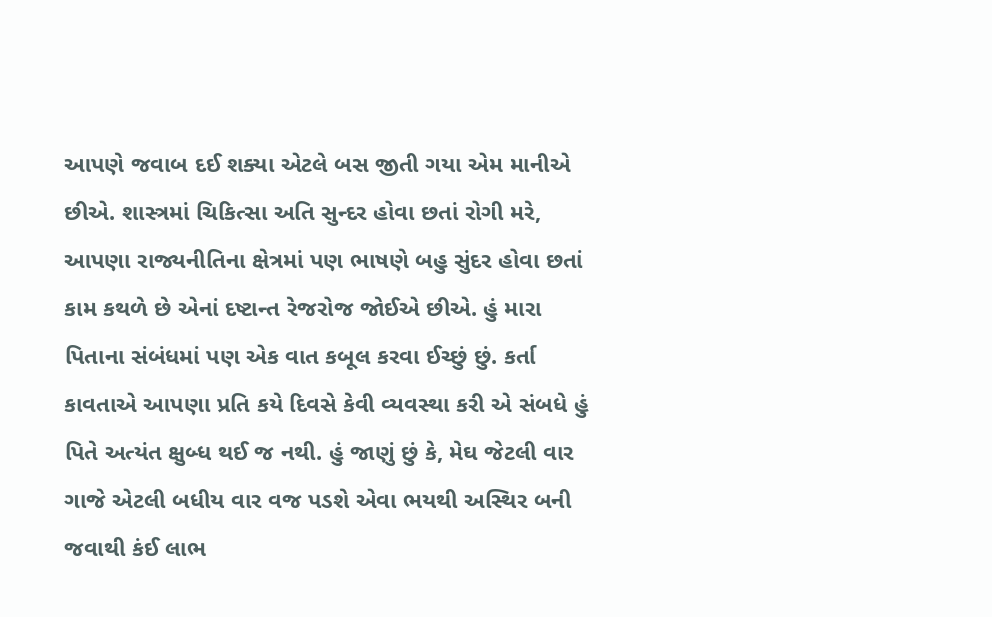આપણે જવાબ દઈ શક્યા એટલે બસ જીતી ગયા એમ માનીએ છીએ. શાસ્ત્રમાં ચિકિત્સા અતિ સુન્દર હોવા છતાં રોગી મરે, આપણા રાજ્યનીતિના ક્ષેત્રમાં પણ ભાષણે બહુ સુંદર હોવા છતાં કામ કથળે છે એનાં દષ્ટાન્ત રેજરોજ જોઈએ છીએ. હું મારા પિતાના સંબંધમાં પણ એક વાત કબૂલ કરવા ઈચ્છું છું. કર્તા કાવતાએ આપણા પ્રતિ કયે દિવસે કેવી વ્યવસ્થા કરી એ સંબધે હું પિતે અત્યંત ક્ષુબ્ધ થઈ જ નથી. હું જાણું છું કે, મેઘ જેટલી વાર ગાજે એટલી બધીય વાર વજ પડશે એવા ભયથી અસ્થિર બની જવાથી કંઈ લાભ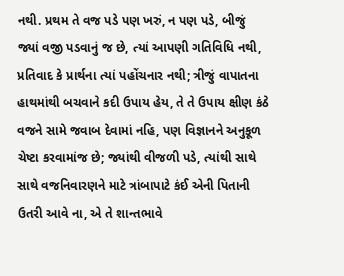નથી. પ્રથમ તે વજ પડે પણ ખરું, ન પણ પડે, બીજું જ્યાં વજી પડવાનું જ છે, ત્યાં આપણી ગતિવિધિ નથી, પ્રતિવાદ કે પ્રાર્થના ત્યાં પહોંચનાર નથી; ત્રીજું વાપાતના હાથમાંથી બચવાને કદી ઉપાય હેય, તે તે ઉપાય ક્ષીણ કંઠે વજને સામે જવાબ દેવામાં નહિ, પણ વિજ્ઞાનને અનુકૂળ ચેષ્ટા કરવામાંજ છે; જ્યાંથી વીજળી પડે, ત્યાંથી સાથે સાથે વજનિવારણને માટે ત્રાંબાપાટે કંઈ એની પિતાની ઉતરી આવે ના, એ તે શાન્તભાવે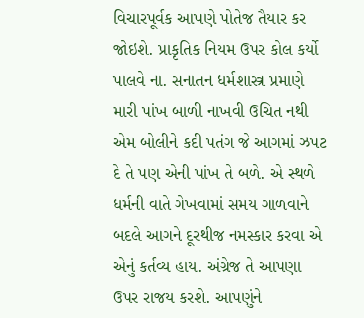વિચારપૂર્વક આપણે પોતેજ તૈયાર કર જોઇશે. પ્રાકૃતિક નિયમ ઉપર કોલ કર્યો પાલવે ના. સનાતન ધર્મશાસ્ત્ર પ્રમાણે મારી પાંખ બાળી નાખવી ઉચિત નથી એમ બોલીને કદી પતંગ જે આગમાં ઝપટ દે તે પણ એની પાંખ તે બળે. એ સ્થળે ધર્મની વાતે ગેખવામાં સમય ગાળવાને બદલે આગને દૂરથીજ નમસ્કાર કરવા એ એનું કર્તવ્ય હાય. અંગ્રેજ તે આપણા ઉપર રાજય કરશે. આપણુંને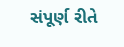સંપૂર્ણ રીતે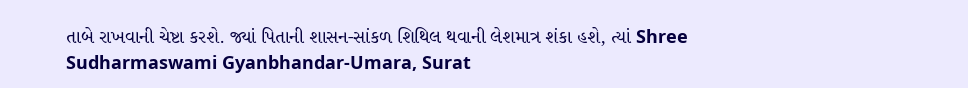તાબે રાખવાની ચેષ્ટા કરશે. જ્યાં પિતાની શાસન-સાંકળ શિથિલ થવાની લેશમાત્ર શંકા હશે, ત્યાં Shree Sudharmaswami Gyanbhandar-Umara, Surat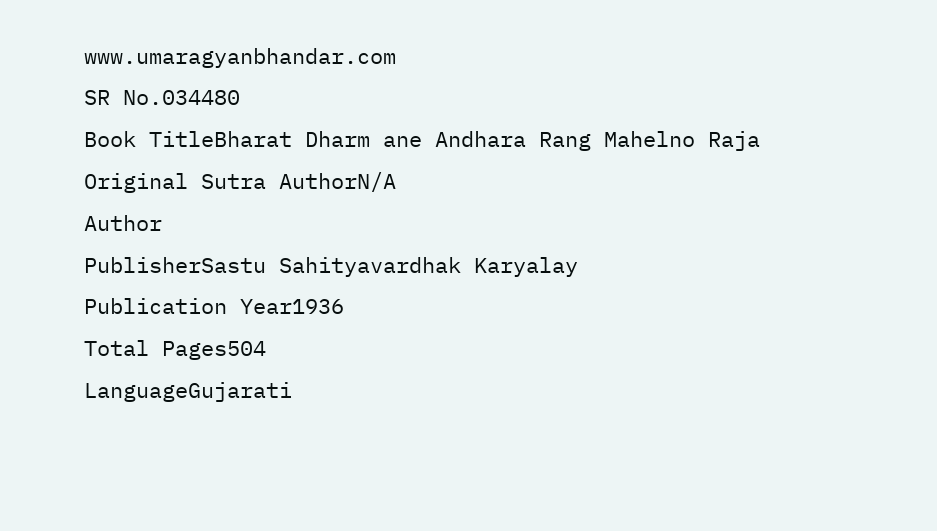www.umaragyanbhandar.com
SR No.034480
Book TitleBharat Dharm ane Andhara Rang Mahelno Raja
Original Sutra AuthorN/A
Author
PublisherSastu Sahityavardhak Karyalay
Publication Year1936
Total Pages504
LanguageGujarati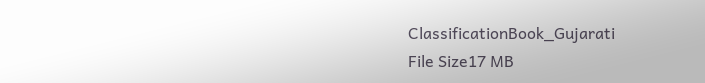ClassificationBook_Gujarati
File Size17 MB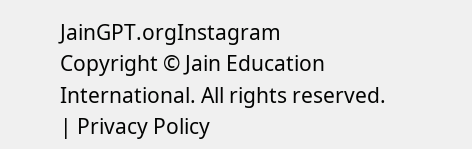JainGPT.orgInstagram
Copyright © Jain Education International. All rights reserved. | Privacy Policy